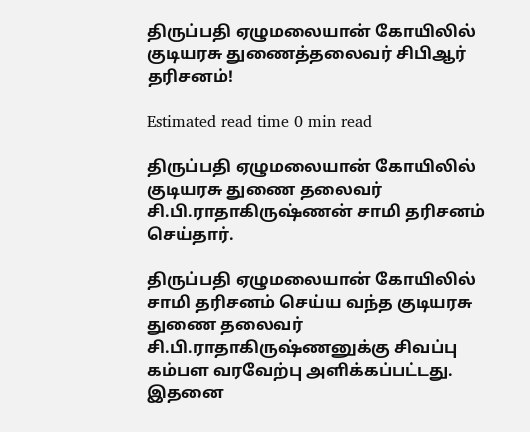திருப்பதி ஏழுமலையான் கோயிலில் குடியரசு துணைத்தலைவர் சிபிஆர் தரிசனம்!

Estimated read time 0 min read

திருப்பதி ஏழுமலையான் கோயிலில் குடியரசு துணை தலைவர் சி.பி.ராதாகிருஷ்ணன் சாமி தரிசனம் செய்தார்.

திருப்பதி ஏழுமலையான் கோயிலில் சாமி தரிசனம் செய்ய வந்த குடியரசு துணை தலைவர் சி.பி.ராதாகிருஷ்ணனுக்கு சிவப்பு கம்பள வரவேற்பு அளிக்கப்பட்டது. இதனை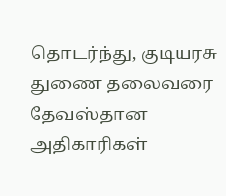தொடர்ந்து, குடியரசு துணை தலைவரை தேவஸ்தான அதிகாரிகள்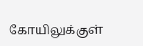கோயிலுக்குள்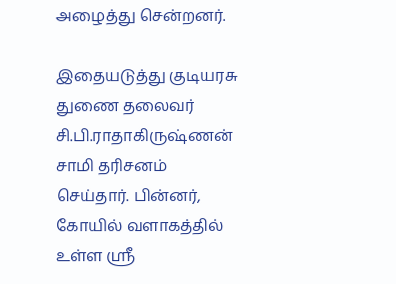அழைத்து சென்றனர்.

இதையடுத்து குடியரசு துணை தலைவர் சி.பி.ராதாகிருஷ்ணன் சாமி தரிசனம் செய்தார். பின்னர், கோயில் வளாகத்தில் உள்ள ஸ்ரீ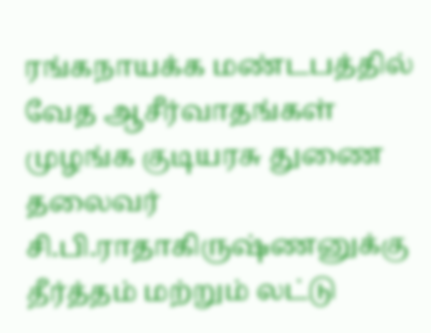ரங்கநாயக்க மண்டபத்தில் வேத ஆசீர்வாதங்கள் முழங்க குடியரசு துணை தலைவர் சி.பி.ராதாகிருஷ்ணனுக்கு தீர்த்தம் மற்றும் லட்டு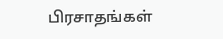பிரசாதங்கள்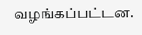வழங்கப்பட்டன.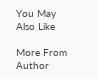You May Also Like

More From Author